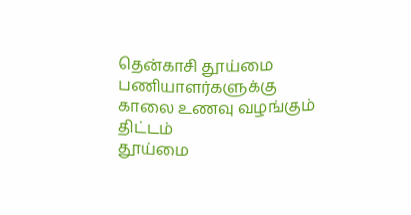தென்காசி தூய்மை பணியாளர்களுக்கு காலை உணவு வழங்கும் திட்டம்
தூய்மை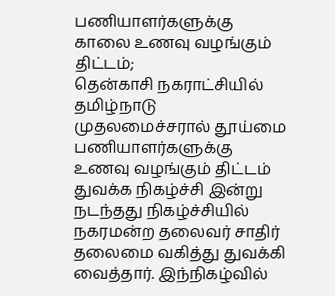பணியாளர்களுக்கு காலை உணவு வழங்கும் திட்டம்;
தென்காசி நகராட்சியில் தமிழ்நாடு முதலமைச்சரால் தூய்மை பணியாளர்களுக்கு உணவு வழங்கும் திட்டம் துவக்க நிகழ்ச்சி இன்று நடந்தது நிகழ்ச்சியில் நகரமன்ற தலைவர் சாதிர் தலைமை வகித்து துவக்கி வைத்தார். இந்நிகழ்வில்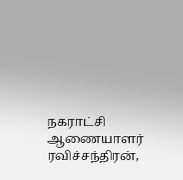நகராட்சி ஆணையாளர் ரவிச்சந்திரன்,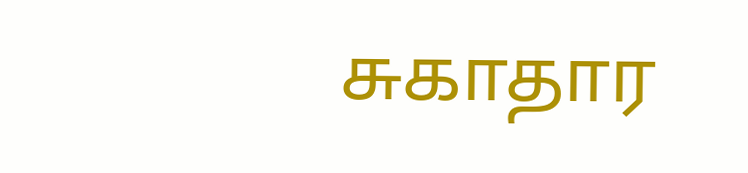சுகாதார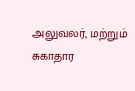அலுவலர், மற்றும் சுகாதார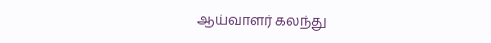ஆய்வாளர் கலந்து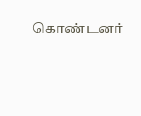கொண்டனர்